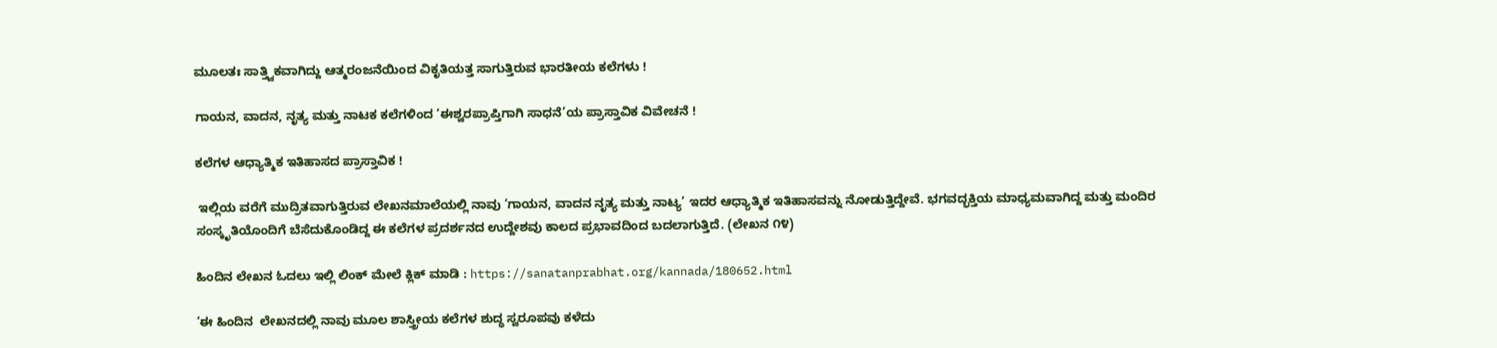ಮೂಲತಃ ಸಾತ್ತ್ವಿಕವಾಗಿದ್ದು ಆತ್ಮರಂಜನೆಯಿಂದ ವಿಕೃತಿಯತ್ತ ಸಾಗುತ್ತಿರುವ ಭಾರತೀಯ ಕಲೆಗಳು !

ಗಾಯನ, ವಾದನ, ನೃತ್ಯ ಮತ್ತು ನಾಟಕ ಕಲೆಗಳಿಂದ ‘ಈಶ್ವರಪ್ರಾಪ್ತಿಗಾಗಿ ಸಾಧನೆ’ಯ ಪ್ರಾಸ್ತಾವಿಕ ವಿವೇಚನೆ !

ಕಲೆಗಳ ಆಧ್ಯಾತ್ಮಿಕ ಇತಿಹಾಸದ ಪ್ರಾಸ್ತಾವಿಕ !

 ಇಲ್ಲಿಯ ವರೆಗೆ ಮುದ್ರಿತವಾಗುತ್ತಿರುವ ಲೇಖನಮಾಲೆಯಲ್ಲಿ ನಾವು ‘ಗಾಯನ, ವಾದನ ನೃತ್ಯ ಮತ್ತು ನಾಟ್ಯ’ ಇದರ ಆಧ್ಯಾತ್ಮಿಕ ಇತಿಹಾಸವನ್ನು ನೋಡುತ್ತಿದ್ದೇವೆ. ಭಗವದ್ಭಕ್ತಿಯ ಮಾಧ್ಯಮವಾಗಿದ್ದ ಮತ್ತು ಮಂದಿರ ಸಂಸ್ಕೃತಿಯೊಂದಿಗೆ ಬೆಸೆದುಕೊಂಡಿದ್ದ ಈ ಕಲೆಗಳ ಪ್ರದರ್ಶನದ ಉದ್ದೇಶವು ಕಾಲದ ಪ್ರಭಾವದಿಂದ ಬದಲಾಗುತ್ತಿದೆ. (ಲೇಖನ ೧೪)

ಹಿಂದಿನ ಲೇಖನ ಓದಲು ಇಲ್ಲಿ ಲಿಂಕ್ ಮೇಲೆ ಕ್ಲಿಕ್‌ ಮಾಡಿ : https://sanatanprabhat.org/kannada/180652.html

‘ಈ ಹಿಂದಿನ  ಲೇಖನದಲ್ಲಿ ನಾವು ಮೂಲ ಶಾಸ್ತ್ರೀಯ ಕಲೆಗಳ ಶುದ್ಧ ಸ್ವರೂಪವು ಕಳೆದು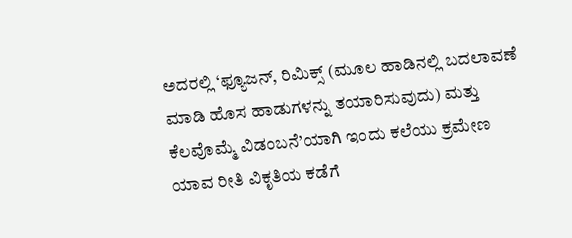ಅದರಲ್ಲಿ ‘ಫ್ಯೂಜನ್, ರಿಮಿಕ್ಸ್ (ಮೂಲ ಹಾಡಿನಲ್ಲಿ ಬದಲಾವಣೆ ಮಾಡಿ ಹೊಸ ಹಾಡುಗಳನ್ನು ತಯಾರಿಸುವುದು) ಮತ್ತು ಕೆಲವೊಮ್ಮೆ ವಿಡಂಬನೆ’ಯಾಗಿ ಇಂದು ಕಲೆಯು ಕ್ರಮೇಣ ಯಾವ ರೀತಿ ವಿಕೃತಿಯ ಕಡೆಗೆ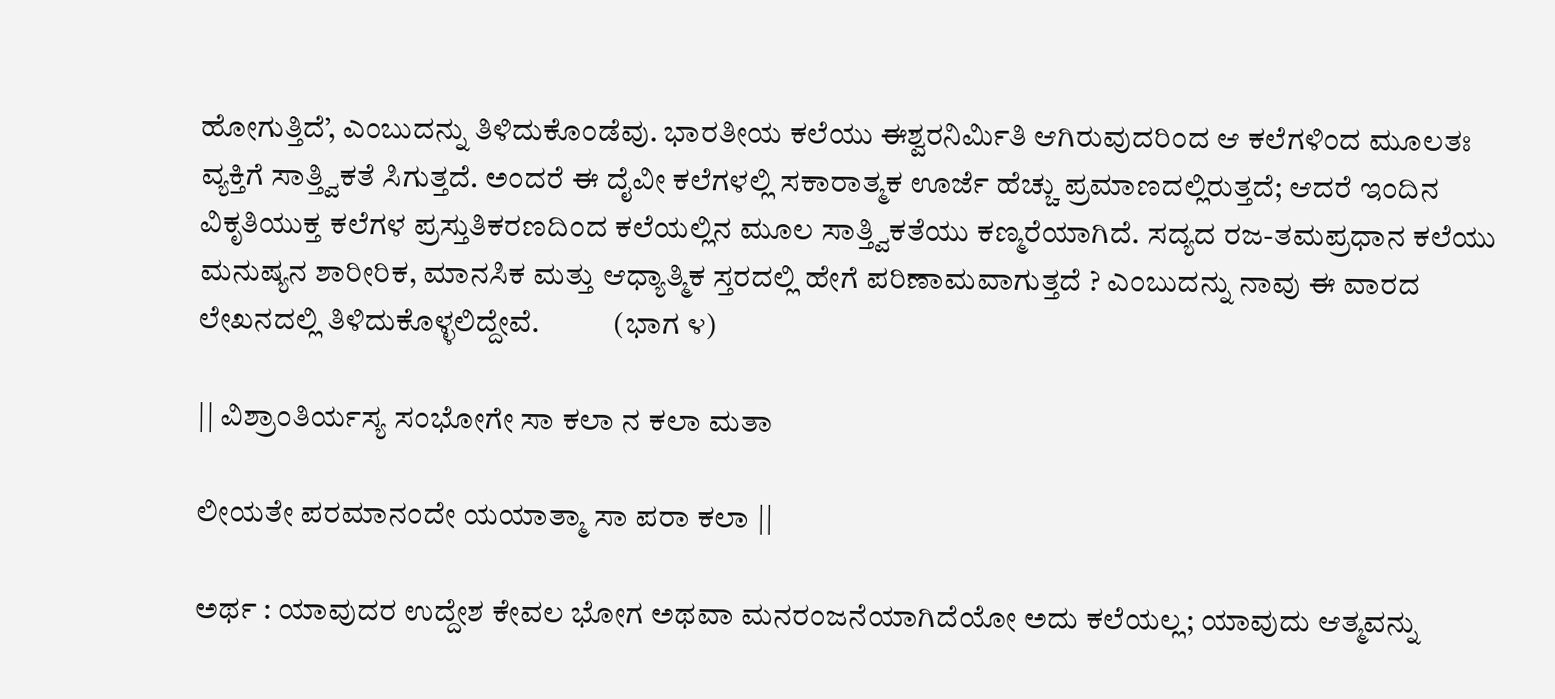ಹೋಗುತ್ತಿದೆ’, ಎಂಬುದನ್ನು ತಿಳಿದುಕೊಂಡೆವು. ಭಾರತೀಯ ಕಲೆಯು ಈಶ್ವರನಿರ್ಮಿತಿ ಆಗಿರುವುದರಿಂದ ಆ ಕಲೆಗಳಿಂದ ಮೂಲತಃ ವ್ಯಕ್ತಿಗೆ ಸಾತ್ತ್ವಿಕತೆ ಸಿಗುತ್ತದೆ. ಅಂದರೆ ಈ ದೈವೀ ಕಲೆಗಳಲ್ಲಿ ಸಕಾರಾತ್ಮಕ ಊರ್ಜೆ ಹೆಚ್ಚು ಪ್ರಮಾಣದಲ್ಲಿರುತ್ತದೆ; ಆದರೆ ಇಂದಿನ ವಿಕೃತಿಯುಕ್ತ ಕಲೆಗಳ ಪ್ರಸ್ತುತಿಕರಣದಿಂದ ಕಲೆಯಲ್ಲಿನ ಮೂಲ ಸಾತ್ತ್ವಿಕತೆಯು ಕಣ್ಮರೆಯಾಗಿದೆ. ಸದ್ಯದ ರಜ-ತಮಪ್ರಧಾನ ಕಲೆಯು ಮನುಷ್ಯನ ಶಾರೀರಿಕ, ಮಾನಸಿಕ ಮತ್ತು ಆಧ್ಯಾತ್ಮಿಕ ಸ್ತರದಲ್ಲಿ ಹೇಗೆ ಪರಿಣಾಮವಾಗುತ್ತದೆ ? ಎಂಬುದನ್ನು ನಾವು ಈ ವಾರದ ಲೇಖನದಲ್ಲಿ ತಿಳಿದುಕೊಳ್ಳಲಿದ್ದೇವೆ.            (ಭಾಗ ೪)

|| ವಿಶ್ರಾಂತಿರ್ಯಸ್ಯ ಸಂಭೋಗೇ ಸಾ ಕಲಾ ನ ಕಲಾ ಮತಾ

ಲೀಯತೇ ಪರಮಾನಂದೇ ಯಯಾತ್ಮಾ ಸಾ ಪರಾ ಕಲಾ ||

ಅರ್ಥ : ಯಾವುದರ ಉದ್ದೇಶ ಕೇವಲ ಭೋಗ ಅಥವಾ ಮನರಂಜನೆಯಾಗಿದೆಯೋ ಅದು ಕಲೆಯಲ್ಲ; ಯಾವುದು ಆತ್ಮವನ್ನು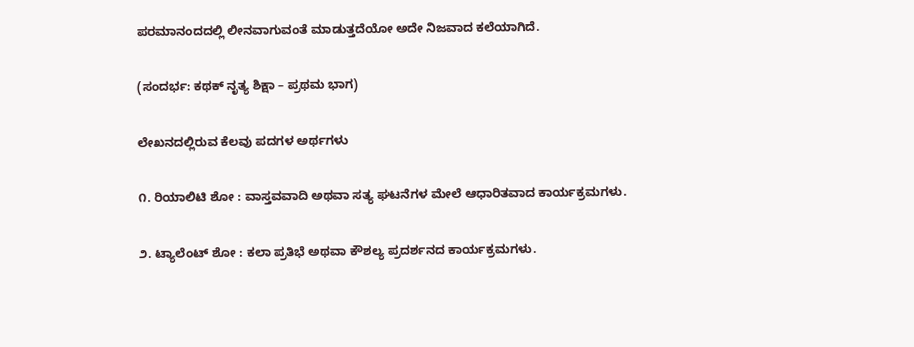ಪರಮಾನಂದದಲ್ಲಿ ಲೀನವಾಗುವಂತೆ ಮಾಡುತ್ತದೆಯೋ ಅದೇ ನಿಜವಾದ ಕಲೆಯಾಗಿದೆ.

(ಸಂದರ್ಭ: ಕಥಕ್ ನೃತ್ಯ ಶಿಕ್ಷಾ – ಪ್ರಥಮ ಭಾಗ)

ಲೇಖನದಲ್ಲಿರುವ ಕೆಲವು ಪದಗಳ ಅರ್ಥಗಳು

೧. ರಿಯಾಲಿಟಿ ಶೋ : ವಾಸ್ತವವಾದಿ ಅಥವಾ ಸತ್ಯ ಘಟನೆಗಳ ಮೇಲೆ ಆಧಾರಿತವಾದ ಕಾರ್ಯಕ್ರಮಗಳು.

೨. ಟ್ಯಾಲೆಂಟ್ ಶೋ : ಕಲಾ ಪ್ರತಿಭೆ ಅಥವಾ ಕೌಶಲ್ಯ ಪ್ರದರ್ಶನದ ಕಾರ್ಯಕ್ರಮಗಳು.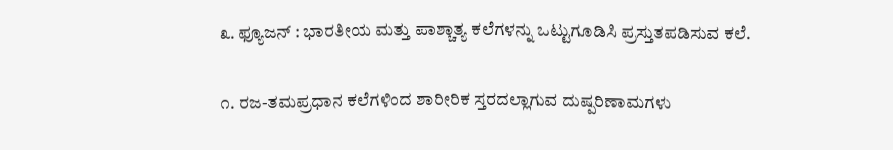೩. ಫ್ಯೂಜನ್ : ಭಾರತೀಯ ಮತ್ತು ಪಾಶ್ಚಾತ್ಯ ಕಲೆಗಳನ್ನು ಒಟ್ಟುಗೂಡಿಸಿ ಪ್ರಸ್ತುತಪಡಿಸುವ ಕಲೆ.

೧. ರಜ-ತಮಪ್ರಧಾನ ಕಲೆಗಳಿಂದ ಶಾರೀರಿಕ ಸ್ತರದಲ್ಲಾಗುವ ದುಷ್ಪರಿಣಾಮಗಳು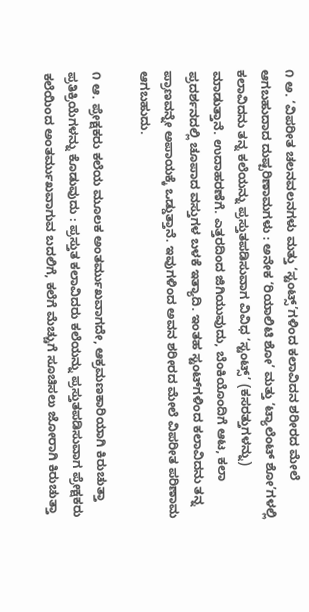೧ ಅ. ‘ವಿಪರೀತ ಚಲನವಲನಗಳು ಮತ್ತು ‘ಸ್ಟಂಟ್ಸ್’ಗಳಿಂದ ಕಲಾವಿದನ ಶರೀರದ ಮೇಲೆ ಆಗಬಹುದಾದ ದುಷ್ಪರಿಣಾಮಗಳು : ಅನೇಕ ‘ರಿಯಾಲಿಟಿ ಶೋ’ ಮತ್ತು ‘ಟ್ಯಾಲೆಂಟ್ ಶೋ’ಗಳಲ್ಲಿ ಕಲಾವಿದನು ತನ್ನ ಕಲೆಯನ್ನು ಪ್ರಸ್ತುತಪಡಿಸುವಾಗ ವಿವಿಧ ‘ಸ್ಟಂಟ್ಸ್’ (ಕಸರತ್ತುಗಳನ್ನು) ಮಾಡುತ್ತಾನೆ. ಉದಾಹರಣೆಗೆ. ಎತ್ತರದಿಂದ ಜಿಗಿಯುವುದು, ಬೆಂಕಿಯೊಂದಿಗೆ ಆಟ, ಕಲಾ ಪ್ರದರ್ಶನದಲ್ಲಿ ಚೂಪಾದ ವಸ್ತುಗಳ ಬಳಕೆ ಇತ್ಯಾದಿ. ಇಂತಹ ಸ್ಟಂಟ್‌ಗಳಿಂದ ಕಲಾವಿದನು ತನ್ನ ಪ್ರಾಣವನ್ನೇ ಅಪಾಯಕ್ಕೆ ಒಡ್ಡುತ್ತಾನೆ. ಇವುಗಳಿಂದ ಅವನ ಶರೀರದ ಮೇಲೆ ವಿಪರೀತ ಪರಿಣಾಮ ಆಗಬಹುದು.

೧ ಆ. ಪ್ರೇಕ್ಷಕರು ಕಲೆಯ ಮೂಲಕ ಅಂತರ್ಮುಖವಾಗದೇ, ಆಕ್ರಮಣಕಾರಿಯಾಗಿ ಕಿರುಚುತ್ತಾ ಪ್ರತಿಕ್ರಿಯೆಗಳನ್ನು ಕೊಡುವುದು : ಪ್ರಸ್ತುತ ಕಲಾವಿದರು ಕಲೆಯನ್ನು ಪ್ರಸ್ತುತಪಡಿಸುವಾಗ ಪ್ರೇಕ್ಷಕರು ಕಲೆಯಿಂದ ಅಂತರ್ಮುಖವಾಗುವ ಬದಲಿಗೆ, ಕಲೆಗೆ ಮೆಚ್ಚುಗೆ ಸೂಚಿಸಲು ಜೋರಾಗಿ ಕಿರುಚುತ್ತಾ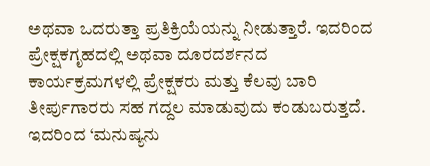ಅಥವಾ ಒದರುತ್ತಾ ಪ್ರತಿಕ್ರಿಯೆಯನ್ನು ನೀಡುತ್ತಾರೆ. ಇದರಿಂದ ಪ್ರೇಕ್ಷಕಗೃಹದಲ್ಲಿ ಅಥವಾ ದೂರದರ್ಶನದ ಕಾರ್ಯಕ್ರಮಗಳಲ್ಲಿ ಪ್ರೇಕ್ಷಕರು ಮತ್ತು ಕೆಲವು ಬಾರಿ ತೀರ್ಪುಗಾರರು ಸಹ ಗದ್ದಲ ಮಾಡುವುದು ಕಂಡುಬರುತ್ತದೆ. ಇದರಿಂದ ‘ಮನುಷ್ಯನು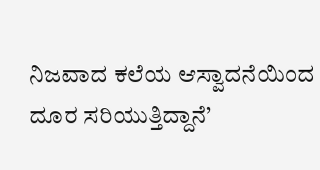ನಿಜವಾದ ಕಲೆಯ ಆಸ್ವಾದನೆಯಿಂದ ದೂರ ಸರಿಯುತ್ತಿದ್ದಾನೆ’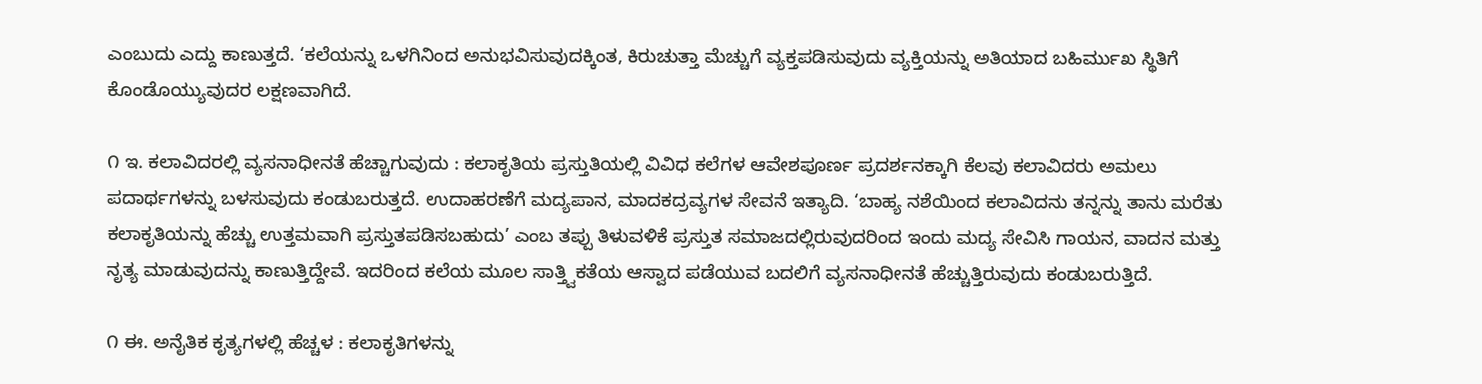ಎಂಬುದು ಎದ್ದು ಕಾಣುತ್ತದೆ. ‘ಕಲೆಯನ್ನು ಒಳಗಿನಿಂದ ಅನುಭವಿಸುವುದಕ್ಕಿಂತ, ಕಿರುಚುತ್ತಾ ಮೆಚ್ಚುಗೆ ವ್ಯಕ್ತಪಡಿಸುವುದು ವ್ಯಕ್ತಿಯನ್ನು ಅತಿಯಾದ ಬಹಿರ್ಮುಖ ಸ್ಥಿತಿಗೆ ಕೊಂಡೊಯ್ಯುವುದರ ಲಕ್ಷಣವಾಗಿದೆ.

೧ ಇ. ಕಲಾವಿದರಲ್ಲಿ ವ್ಯಸನಾಧೀನತೆ ಹೆಚ್ಚಾಗುವುದು : ಕಲಾಕೃತಿಯ ಪ್ರಸ್ತುತಿಯಲ್ಲಿ ವಿವಿಧ ಕಲೆಗಳ ಆವೇಶಪೂರ್ಣ ಪ್ರದರ್ಶನಕ್ಕಾಗಿ ಕೆಲವು ಕಲಾವಿದರು ಅಮಲು ಪದಾರ್ಥಗಳನ್ನು ಬಳಸುವುದು ಕಂಡುಬರುತ್ತದೆ. ಉದಾಹರಣೆಗೆ ಮದ್ಯಪಾನ, ಮಾದಕದ್ರವ್ಯಗಳ ಸೇವನೆ ಇತ್ಯಾದಿ. ‘ಬಾಹ್ಯ ನಶೆಯಿಂದ ಕಲಾವಿದನು ತನ್ನನ್ನು ತಾನು ಮರೆತು ಕಲಾಕೃತಿಯನ್ನು ಹೆಚ್ಚು ಉತ್ತಮವಾಗಿ ಪ್ರಸ್ತುತಪಡಿಸಬಹುದು’ ಎಂಬ ತಪ್ಪು ತಿಳುವಳಿಕೆ ಪ್ರಸ್ತುತ ಸಮಾಜದಲ್ಲಿರುವುದರಿಂದ ಇಂದು ಮದ್ಯ ಸೇವಿಸಿ ಗಾಯನ, ವಾದನ ಮತ್ತು ನೃತ್ಯ ಮಾಡುವುದನ್ನು ಕಾಣುತ್ತಿದ್ದೇವೆ. ಇದರಿಂದ ಕಲೆಯ ಮೂಲ ಸಾತ್ತ್ವಿಕತೆಯ ಆಸ್ವಾದ ಪಡೆಯುವ ಬದಲಿಗೆ ವ್ಯಸನಾಧೀನತೆ ಹೆಚ್ಚುತ್ತಿರುವುದು ಕಂಡುಬರುತ್ತಿದೆ.

೧ ಈ. ಅನೈತಿಕ ಕೃತ್ಯಗಳಲ್ಲಿ ಹೆಚ್ಚಳ : ಕಲಾಕೃತಿಗಳನ್ನು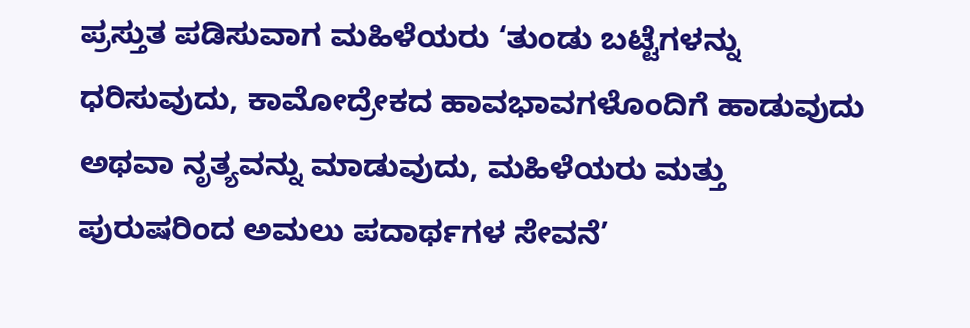ಪ್ರಸ್ತುತ ಪಡಿಸುವಾಗ ಮಹಿಳೆಯರು ‘ತುಂಡು ಬಟ್ಟೆಗಳನ್ನು ಧರಿಸುವುದು, ಕಾಮೋದ್ರೇಕದ ಹಾವಭಾವಗಳೊಂದಿಗೆ ಹಾಡುವುದು ಅಥವಾ ನೃತ್ಯವನ್ನು ಮಾಡುವುದು, ಮಹಿಳೆಯರು ಮತ್ತು ಪುರುಷರಿಂದ ಅಮಲು ಪದಾರ್ಥಗಳ ಸೇವನೆ’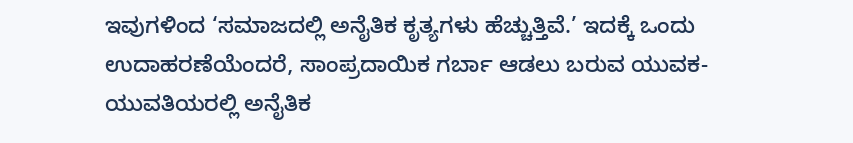ಇವುಗಳಿಂದ ‘ಸಮಾಜದಲ್ಲಿ ಅನೈತಿಕ ಕೃತ್ಯಗಳು ಹೆಚ್ಚುತ್ತಿವೆ.’ ಇದಕ್ಕೆ ಒಂದು ಉದಾಹರಣೆಯೆಂದರೆ, ಸಾಂಪ್ರದಾಯಿಕ ಗರ್ಬಾ ಆಡಲು ಬರುವ ಯುವಕ-ಯುವತಿಯರಲ್ಲಿ ಅನೈತಿಕ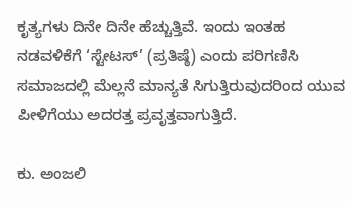ಕೃತ್ಯಗಳು ದಿನೇ ದಿನೇ ಹೆಚ್ಚುತ್ತಿವೆ. ಇಂದು ಇಂತಹ ನಡವಳಿಕೆಗೆ ‘ಸ್ಟೇಟಸ್’ (ಪ್ರತಿಷ್ಠೆ) ಎಂದು ಪರಿಗಣಿಸಿ ಸಮಾಜದಲ್ಲಿ ಮೆಲ್ಲನೆ ಮಾನ್ಯತೆ ಸಿಗುತ್ತಿರುವುದರಿಂದ ಯುವ ಪೀಳಿಗೆಯು ಅದರತ್ತ ಪ್ರವೃತ್ತವಾಗುತ್ತಿದೆ.

ಕು. ಅಂಜಲಿ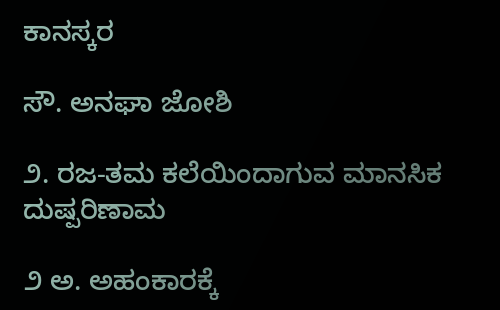ಕಾನಸ್ಕರ

ಸೌ. ಅನಘಾ ಜೋಶಿ

೨. ರಜ-ತಮ ಕಲೆಯಿಂದಾಗುವ ಮಾನಸಿಕ ದುಷ್ಪರಿಣಾಮ

೨ ಅ. ಅಹಂಕಾರಕ್ಕೆ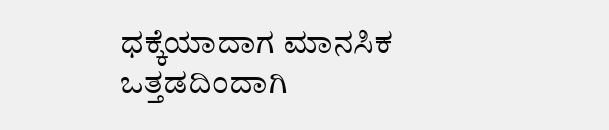ಧಕ್ಕೆಯಾದಾಗ ಮಾನಸಿಕ ಒತ್ತಡದಿಂದಾಗಿ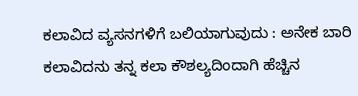ಕಲಾವಿದ ವ್ಯಸನಗಳಿಗೆ ಬಲಿಯಾಗುವುದು : ಅನೇಕ ಬಾರಿ ಕಲಾವಿದನು ತನ್ನ ಕಲಾ ಕೌಶಲ್ಯದಿಂದಾಗಿ ಹೆಚ್ಚಿನ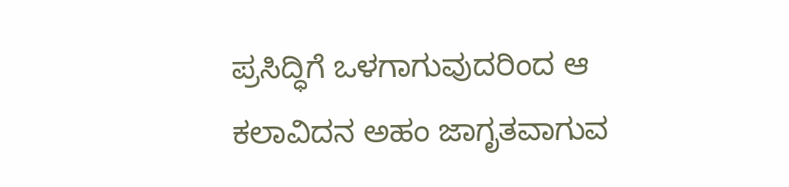ಪ್ರಸಿದ್ಧಿಗೆ ಒಳಗಾಗುವುದರಿಂದ ಆ ಕಲಾವಿದನ ಅಹಂ ಜಾಗೃತವಾಗುವ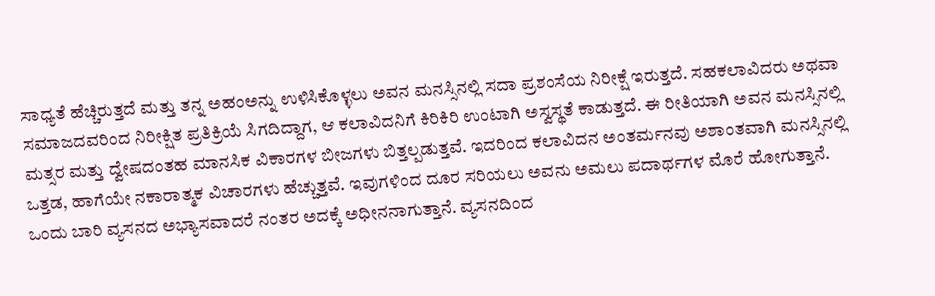ಸಾಧ್ಯತೆ ಹೆಚ್ಚಿರುತ್ತದೆ ಮತ್ತು ತನ್ನ ಅಹಂಅನ್ನು ಉಳಿಸಿಕೊಳ್ಳಲು ಅವನ ಮನಸ್ಸಿನಲ್ಲಿ ಸದಾ ಪ್ರಶಂಸೆಯ ನಿರೀಕ್ಷೆ ಇರುತ್ತದೆ. ಸಹಕಲಾವಿದರು ಅಥವಾ ಸಮಾಜದವರಿಂದ ನಿರೀಕ್ಷಿತ ಪ್ರತಿಕ್ರಿಯೆ ಸಿಗದಿದ್ದಾಗ, ಆ ಕಲಾವಿದನಿಗೆ ಕಿರಿಕಿರಿ ಉಂಟಾಗಿ ಅಸ್ವಸ್ಥತೆ ಕಾಡುತ್ತದೆ. ಈ ರೀತಿಯಾಗಿ ಅವನ ಮನಸ್ಸಿನಲ್ಲಿ ಮತ್ಸರ ಮತ್ತು ದ್ವೇಷದಂತಹ ಮಾನಸಿಕ ವಿಕಾರಗಳ ಬೀಜಗಳು ಬಿತ್ತಲ್ಪಡುತ್ತವೆ. ಇದರಿಂದ ಕಲಾವಿದನ ಅಂತರ್ಮನವು ಅಶಾಂತವಾಗಿ ಮನಸ್ಸಿನಲ್ಲಿ ಒತ್ತಡ, ಹಾಗೆಯೇ ನಕಾರಾತ್ಮಕ ವಿಚಾರಗಳು ಹೆಚ್ಚುತ್ತವೆ. ಇವುಗಳಿಂದ ದೂರ ಸರಿಯಲು ಅವನು ಅಮಲು ಪದಾರ್ಥಗಳ ಮೊರೆ ಹೋಗುತ್ತಾನೆ. ಒಂದು ಬಾರಿ ವ್ಯಸನದ ಅಭ್ಯಾಸವಾದರೆ ನಂತರ ಅದಕ್ಕೆ ಅಧೀನನಾಗುತ್ತಾನೆ. ವ್ಯಸನದಿಂದ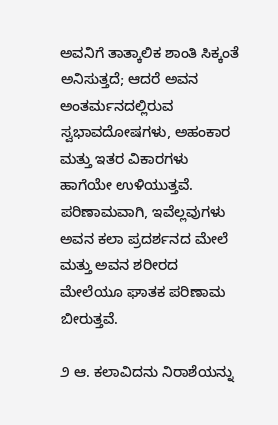ಅವನಿಗೆ ತಾತ್ಕಾಲಿಕ ಶಾಂತಿ ಸಿಕ್ಕಂತೆ ಅನಿಸುತ್ತದೆ; ಆದರೆ ಅವನ ಅಂತರ್ಮನದಲ್ಲಿರುವ ಸ್ವಭಾವದೋಷಗಳು, ಅಹಂಕಾರ ಮತ್ತು ಇತರ ವಿಕಾರಗಳು ಹಾಗೆಯೇ ಉಳಿಯುತ್ತವೆ. ಪರಿಣಾಮವಾಗಿ, ಇವೆಲ್ಲವುಗಳು ಅವನ ಕಲಾ ಪ್ರದರ್ಶನದ ಮೇಲೆ ಮತ್ತು ಅವನ ಶರೀರದ ಮೇಲೆಯೂ ಘಾತಕ ಪರಿಣಾಮ ಬೀರುತ್ತವೆ.

೨ ಆ. ಕಲಾವಿದನು ನಿರಾಶೆಯನ್ನು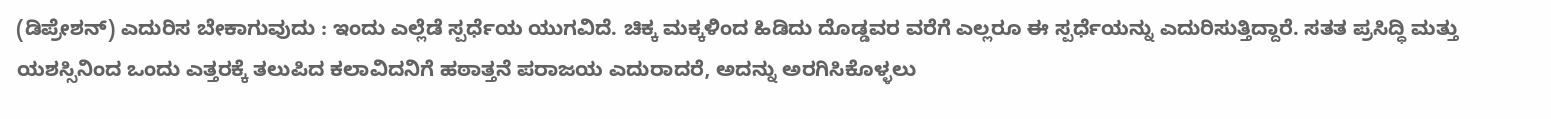(ಡಿಪ್ರೇಶನ್) ಎದುರಿಸ ಬೇಕಾಗುವುದು : ಇಂದು ಎಲ್ಲೆಡೆ ಸ್ಪರ್ಧೆಯ ಯುಗವಿದೆ. ಚಿಕ್ಕ ಮಕ್ಕಳಿಂದ ಹಿಡಿದು ದೊಡ್ಡವರ ವರೆಗೆ ಎಲ್ಲರೂ ಈ ಸ್ಪರ್ಧೆಯನ್ನು ಎದುರಿಸುತ್ತಿದ್ದಾರೆ. ಸತತ ಪ್ರಸಿದ್ಧಿ ಮತ್ತು ಯಶಸ್ಸಿನಿಂದ ಒಂದು ಎತ್ತರಕ್ಕೆ ತಲುಪಿದ ಕಲಾವಿದನಿಗೆ ಹಠಾತ್ತನೆ ಪರಾಜಯ ಎದುರಾದರೆ, ಅದನ್ನು ಅರಗಿಸಿಕೊಳ್ಳಲು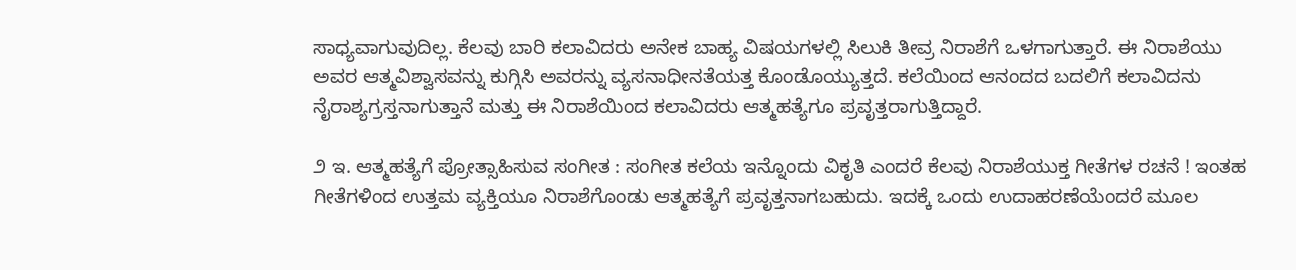ಸಾಧ್ಯವಾಗುವುದಿಲ್ಲ. ಕೆಲವು ಬಾರಿ ಕಲಾವಿದರು ಅನೇಕ ಬಾಹ್ಯ ವಿಷಯಗಳಲ್ಲಿ ಸಿಲುಕಿ ತೀವ್ರ ನಿರಾಶೆಗೆ ಒಳಗಾಗುತ್ತಾರೆ. ಈ ನಿರಾಶೆಯು ಅವರ ಆತ್ಮವಿಶ್ವಾಸವನ್ನು ಕುಗ್ಗಿಸಿ ಅವರನ್ನು ವ್ಯಸನಾಧೀನತೆಯತ್ತ ಕೊಂಡೊಯ್ಯುತ್ತದೆ. ಕಲೆಯಿಂದ ಆನಂದದ ಬದಲಿಗೆ ಕಲಾವಿದನು ನೈರಾಶ್ಯಗ್ರಸ್ತನಾಗುತ್ತಾನೆ ಮತ್ತು ಈ ನಿರಾಶೆಯಿಂದ ಕಲಾವಿದರು ಆತ್ಮಹತ್ಯೆಗೂ ಪ್ರವೃತ್ತರಾಗುತ್ತಿದ್ದಾರೆ.

೨ ಇ. ಆತ್ಮಹತ್ಯೆಗೆ ಪ್ರೋತ್ಸಾಹಿಸುವ ಸಂಗೀತ : ಸಂಗೀತ ಕಲೆಯ ಇನ್ನೊಂದು ವಿಕೃತಿ ಎಂದರೆ ಕೆಲವು ನಿರಾಶೆಯುಕ್ತ ಗೀತೆಗಳ ರಚನೆ ! ಇಂತಹ ಗೀತೆಗಳಿಂದ ಉತ್ತಮ ವ್ಯಕ್ತಿಯೂ ನಿರಾಶೆಗೊಂಡು ಆತ್ಮಹತ್ಯೆಗೆ ಪ್ರವೃತ್ತನಾಗಬಹುದು. ಇದಕ್ಕೆ ಒಂದು ಉದಾಹರಣೆಯೆಂದರೆ ಮೂಲ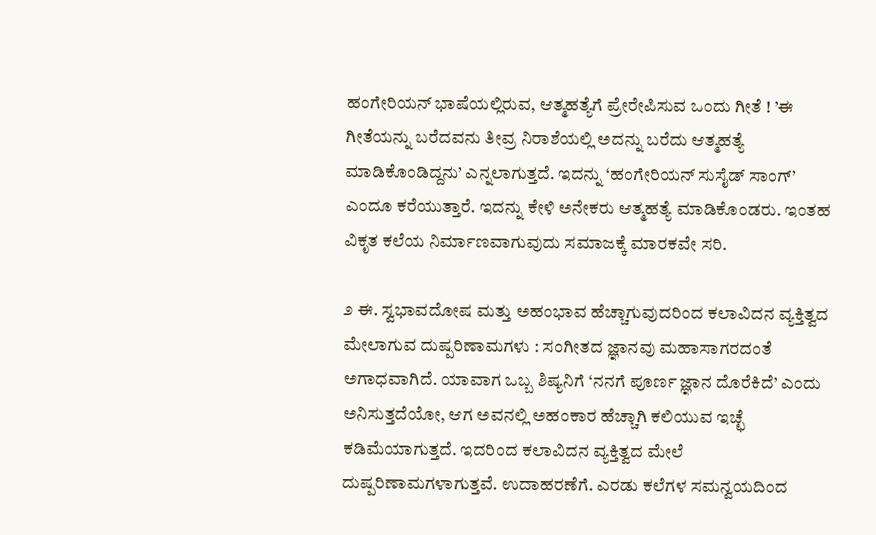ಹಂಗೇರಿಯನ್ ಭಾಷೆಯಲ್ಲಿರುವ, ಆತ್ಮಹತ್ಯೆಗೆ ಪ್ರೇರೇಪಿಸುವ ಒಂದು ಗೀತೆ ! ’ಈ ಗೀತೆಯನ್ನು ಬರೆದವನು ತೀವ್ರ ನಿರಾಶೆಯಲ್ಲಿ ಅದನ್ನು ಬರೆದು ಆತ್ಮಹತ್ಯೆ ಮಾಡಿಕೊಂಡಿದ್ದನು’ ಎನ್ನಲಾಗುತ್ತದೆ. ಇದನ್ನು ‘ಹಂಗೇರಿಯನ್ ಸುಸೈಡ್ ಸಾಂಗ್’ ಎಂದೂ ಕರೆಯುತ್ತಾರೆ. ಇದನ್ನು ಕೇಳಿ ಅನೇಕರು ಆತ್ಮಹತ್ಯೆ ಮಾಡಿಕೊಂಡರು. ಇಂತಹ ವಿಕೃತ ಕಲೆಯ ನಿರ್ಮಾಣವಾಗುವುದು ಸಮಾಜಕ್ಕೆ ಮಾರಕವೇ ಸರಿ.

೨ ಈ. ಸ್ವಭಾವದೋಷ ಮತ್ತು ಅಹಂಭಾವ ಹೆಚ್ಚಾಗುವುದರಿಂದ ಕಲಾವಿದನ ವ್ಯಕ್ತಿತ್ವದ ಮೇಲಾಗುವ ದುಷ್ಪರಿಣಾಮಗಳು : ಸಂಗೀತದ ಜ್ಞಾನವು ಮಹಾಸಾಗರದಂತೆ ಅಗಾಧವಾಗಿದೆ. ಯಾವಾಗ ಒಬ್ಬ ಶಿಷ್ಯನಿಗೆ ‘ನನಗೆ ಪೂರ್ಣ ಜ್ಞಾನ ದೊರೆಕಿದೆ’ ಎಂದು ಅನಿಸುತ್ತದೆಯೋ, ಆಗ ಅವನಲ್ಲಿ ಅಹಂಕಾರ ಹೆಚ್ಚಾಗಿ ಕಲಿಯುವ ಇಚ್ಛೆ ಕಡಿಮೆಯಾಗುತ್ತದೆ. ಇದರಿಂದ ಕಲಾವಿದನ ವ್ಯಕ್ತಿತ್ವದ ಮೇಲೆ ದುಷ್ಪರಿಣಾಮಗಳಾಗುತ್ತವೆ. ಉದಾಹರಣೆಗೆ. ಎರಡು ಕಲೆಗಳ ಸಮನ್ವಯದಿಂದ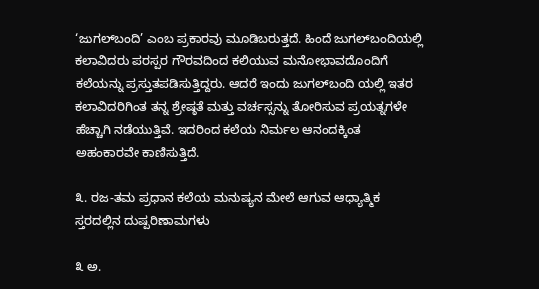‘ಜುಗಲ್‌ಬಂದಿ’ ಎಂಬ ಪ್ರಕಾರವು ಮೂಡಿಬರುತ್ತದೆ. ಹಿಂದೆ ಜುಗಲ್‌ಬಂದಿಯಲ್ಲಿ ಕಲಾವಿದರು ಪರಸ್ಪರ ಗೌರವದಿಂದ ಕಲಿಯುವ ಮನೋಭಾವದೊಂದಿಗೆ ಕಲೆಯನ್ನು ಪ್ರಸ್ತುತಪಡಿಸುತ್ತಿದ್ದರು. ಆದರೆ ಇಂದು ಜುಗಲ್‌ಬಂದಿ ಯಲ್ಲಿ ಇತರ ಕಲಾವಿದರಿಗಿಂತ ತನ್ನ ಶ್ರೇಷ್ಠತೆ ಮತ್ತು ವರ್ಚಸ್ಸನ್ನು ತೋರಿಸುವ ಪ್ರಯತ್ನಗಳೇ ಹೆಚ್ಚಾಗಿ ನಡೆಯುತ್ತಿವೆ. ಇದರಿಂದ ಕಲೆಯ ನಿರ್ಮಲ ಆನಂದಕ್ಕಿಂತ ಅಹಂಕಾರವೇ ಕಾಣಿಸುತ್ತಿದೆ.

೩. ರಜ-ತಮ ಪ್ರಧಾನ ಕಲೆಯ ಮನುಷ್ಯನ ಮೇಲೆ ಆಗುವ ಆಧ್ಯಾತ್ಮಿಕ ಸ್ತರದಲ್ಲಿನ ದುಷ್ಪರಿಣಾಮಗಳು

೩ ಅ.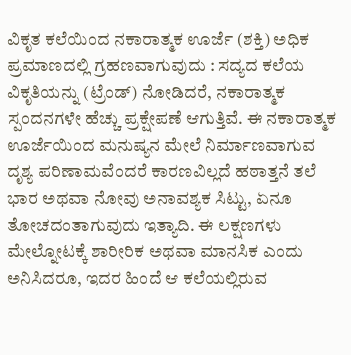ವಿಕೃತ ಕಲೆಯಿಂದ ನಕಾರಾತ್ಮಕ ಊರ್ಜೆ (ಶಕ್ತಿ) ಅಧಿಕ ಪ್ರಮಾಣದಲ್ಲಿ ಗ್ರಹಣವಾಗುವುದು : ಸದ್ಯದ ಕಲೆಯ ವಿಕೃತಿಯನ್ನು (ಟ್ರೆಂಡ್) ನೋಡಿದರೆ, ನಕಾರಾತ್ಮಕ ಸ್ಪಂದನಗಳೇ ಹೆಚ್ಚು ಪ್ರಕ್ಷೇಪಣೆ ಆಗುತ್ತಿವೆ. ಈ ನಕಾರಾತ್ಮಕ ಊರ್ಜೆಯಿಂದ ಮನುಷ್ಯನ ಮೇಲೆ ನಿರ್ಮಾಣವಾಗುವ ದೃಶ್ಯ ಪರಿಣಾಮವೆಂದರೆ ಕಾರಣವಿಲ್ಲದೆ ಹಠಾತ್ತನೆ ತಲೆ ಭಾರ ಅಥವಾ ನೋವು ಅನಾವಶ್ಯಕ ಸಿಟ್ಟು, ಏನೂ ತೋಚದಂತಾಗುವುದು ಇತ್ಯಾದಿ. ಈ ಲಕ್ಷಣಗಳು ಮೇಲ್ನೋಟಕ್ಕೆ ಶಾರೀರಿಕ ಅಥವಾ ಮಾನಸಿಕ ಎಂದು ಅನಿಸಿದರೂ, ಇದರ ಹಿಂದೆ ಆ ಕಲೆಯಲ್ಲಿರುವ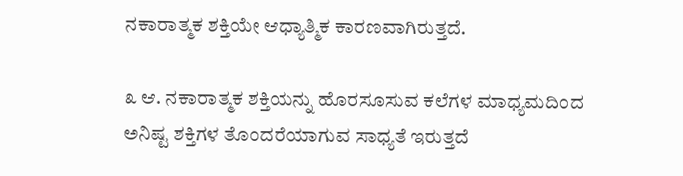ನಕಾರಾತ್ಮಕ ಶಕ್ತಿಯೇ ಆಧ್ಯಾತ್ಮಿಕ ಕಾರಣವಾಗಿರುತ್ತದೆ.

೩ ಆ. ನಕಾರಾತ್ಮಕ ಶಕ್ತಿಯನ್ನು ಹೊರಸೂಸುವ ಕಲೆಗಳ ಮಾಧ್ಯಮದಿಂದ ಅನಿಷ್ಟ ಶಕ್ತಿಗಳ ತೊಂದರೆಯಾಗುವ ಸಾಧ್ಯತೆ ಇರುತ್ತದೆ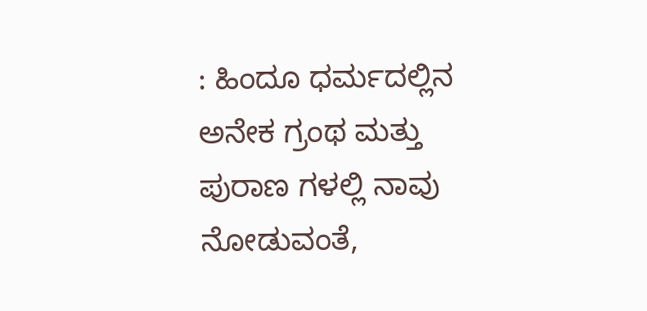: ಹಿಂದೂ ಧರ್ಮದಲ್ಲಿನ ಅನೇಕ ಗ್ರಂಥ ಮತ್ತು ಪುರಾಣ ಗಳಲ್ಲಿ ನಾವು ನೋಡುವಂತೆ,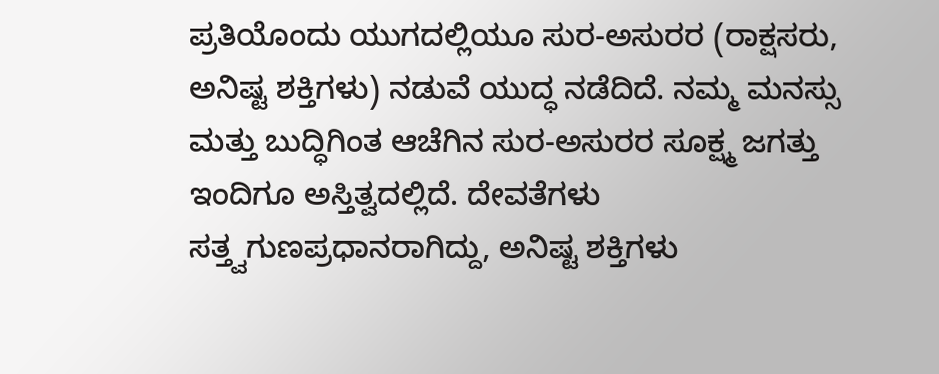ಪ್ರತಿಯೊಂದು ಯುಗದಲ್ಲಿಯೂ ಸುರ-ಅಸುರರ (ರಾಕ್ಷಸರು, ಅನಿಷ್ಟ ಶಕ್ತಿಗಳು) ನಡುವೆ ಯುದ್ಧ ನಡೆದಿದೆ. ನಮ್ಮ ಮನಸ್ಸು ಮತ್ತು ಬುದ್ಧಿಗಿಂತ ಆಚೆಗಿನ ಸುರ-ಅಸುರರ ಸೂಕ್ಷ್ಮ ಜಗತ್ತು ಇಂದಿಗೂ ಅಸ್ತಿತ್ವದಲ್ಲಿದೆ. ದೇವತೆಗಳು ಸತ್ತ್ವಗುಣಪ್ರಧಾನರಾಗಿದ್ದು, ಅನಿಷ್ಟ ಶಕ್ತಿಗಳು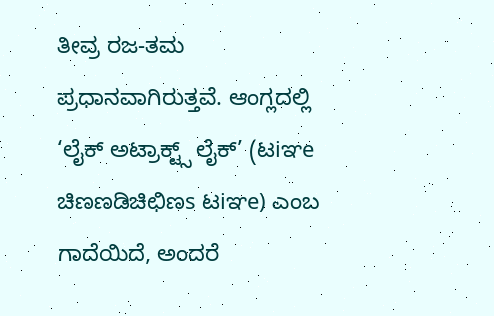ತೀವ್ರ ರಜ-ತಮ ಪ್ರಧಾನವಾಗಿರುತ್ತವೆ. ಆಂಗ್ಲದಲ್ಲಿ ‘ಲೈಕ್ ಅಟ್ರಾಕ್ಟ್ಸ್ ಲೈಕ್’ (ಟiಞe ಚಿಣಣಡಿಚಿಛಿಣs ಟiಞe) ಎಂಬ ಗಾದೆಯಿದೆ, ಅಂದರೆ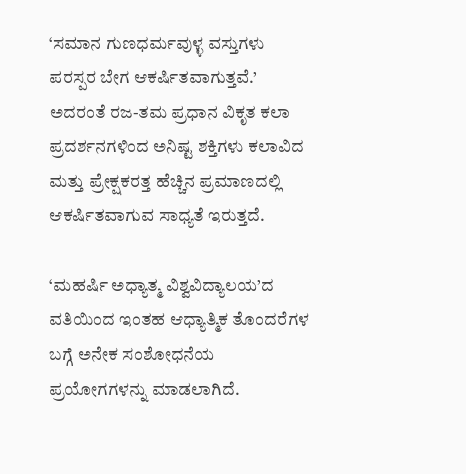‘ಸಮಾನ ಗುಣಧರ್ಮವುಳ್ಳ ವಸ್ತುಗಳು ಪರಸ್ಪರ ಬೇಗ ಆಕರ್ಷಿತವಾಗುತ್ತವೆ.’ ಅದರಂತೆ ರಜ-ತಮ ಪ್ರಧಾನ ವಿಕೃತ ಕಲಾ ಪ್ರದರ್ಶನಗಳಿಂದ ಅನಿಷ್ಟ ಶಕ್ತಿಗಳು ಕಲಾವಿದ ಮತ್ತು ಪ್ರೇಕ್ಷಕರತ್ತ ಹೆಚ್ಚಿನ ಪ್ರಮಾಣದಲ್ಲಿ ಆಕರ್ಷಿತವಾಗುವ ಸಾಧ್ಯತೆ ಇರುತ್ತದೆ.

‘ಮಹರ್ಷಿ ಅಧ್ಯಾತ್ಮ ವಿಶ್ವವಿದ್ಯಾಲಯ’ದ ವತಿಯಿಂದ ಇಂತಹ ಆಧ್ಯಾತ್ಮಿಕ ತೊಂದರೆಗಳ ಬಗ್ಗೆ ಅನೇಕ ಸಂಶೋಧನೆಯ ಪ್ರಯೋಗಗಳನ್ನು ಮಾಡಲಾಗಿದೆ.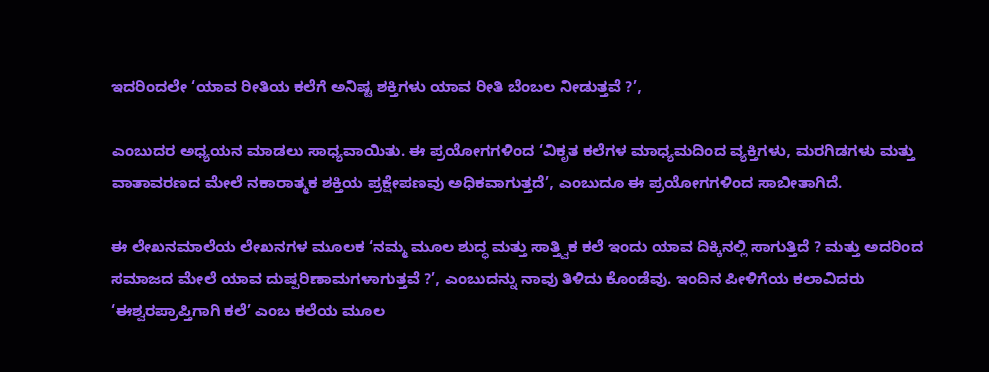ಇದರಿಂದಲೇ ‘ಯಾವ ರೀತಿಯ ಕಲೆಗೆ ಅನಿಷ್ಟ ಶಕ್ತಿಗಳು ಯಾವ ರೀತಿ ಬೆಂಬಲ ನೀಡುತ್ತವೆ ?’,

ಎಂಬುದರ ಅಧ್ಯಯನ ಮಾಡಲು ಸಾಧ್ಯವಾಯಿತು. ಈ ಪ್ರಯೋಗಗಳಿಂದ ‘ವಿಕೃತ ಕಲೆಗಳ ಮಾಧ್ಯಮದಿಂದ ವ್ಯಕ್ತಿಗಳು, ಮರಗಿಡಗಳು ಮತ್ತು ವಾತಾವರಣದ ಮೇಲೆ ನಕಾರಾತ್ಮಕ ಶಕ್ತಿಯ ಪ್ರಕ್ಷೇಪಣವು ಅಧಿಕವಾಗುತ್ತದೆ’, ಎಂಬುದೂ ಈ ಪ್ರಯೋಗಗಳಿಂದ ಸಾಬೀತಾಗಿದೆ.

ಈ ಲೇಖನಮಾಲೆಯ ಲೇಖನಗಳ ಮೂಲಕ ‘ನಮ್ಮ ಮೂಲ ಶುದ್ಧ ಮತ್ತು ಸಾತ್ತ್ವಿಕ ಕಲೆ ಇಂದು ಯಾವ ದಿಕ್ಕಿನಲ್ಲಿ ಸಾಗುತ್ತಿದೆ ? ಮತ್ತು ಅದರಿಂದ ಸಮಾಜದ ಮೇಲೆ ಯಾವ ದುಷ್ಪರಿಣಾಮಗಳಾಗುತ್ತವೆ ?’, ಎಂಬುದನ್ನು ನಾವು ತಿಳಿದು ಕೊಂಡೆವು. ಇಂದಿನ ಪೀಳಿಗೆಯ ಕಲಾವಿದರು ‘ಈಶ್ವರಪ್ರಾಪ್ತಿಗಾಗಿ ಕಲೆ’ ಎಂಬ ಕಲೆಯ ಮೂಲ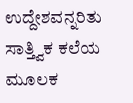ಉದ್ದೇಶವನ್ನರಿತು ಸಾತ್ತ್ವಿಕ ಕಲೆಯ ಮೂಲಕ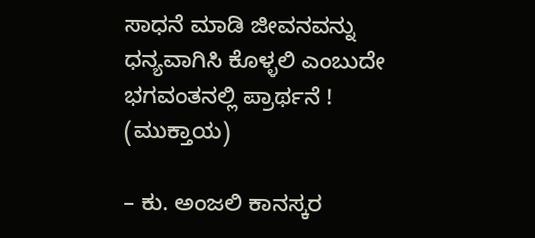ಸಾಧನೆ ಮಾಡಿ ಜೀವನವನ್ನು ಧನ್ಯವಾಗಿಸಿ ಕೊಳ್ಳಲಿ ಎಂಬುದೇ ಭಗವಂತನಲ್ಲಿ ಪ್ರಾರ್ಥನೆ ! (ಮುಕ್ತಾಯ)

– ಕು. ಅಂಜಲಿ ಕಾನಸ್ಕರ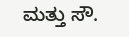ಮತ್ತು ಸೌ.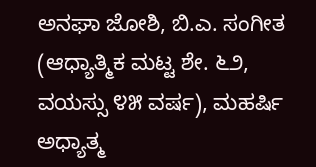ಅನಘಾ ಜೋಶಿ, ಬಿ.ಎ. ಸಂಗೀತ (ಆಧ್ಯಾತ್ಮಿಕ ಮಟ್ಟ ಶೇ. ೬೨, ವಯಸ್ಸು ೪೫ ವರ್ಷ), ಮಹರ್ಷಿ ಅಧ್ಯಾತ್ಮ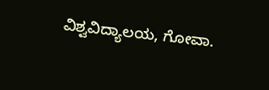ವಿಶ್ವವಿದ್ಯಾಲಯ, ಗೋವಾ.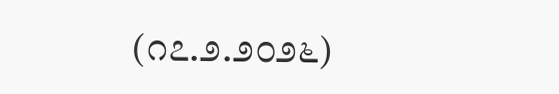(೧೭.೨.೨೦೨೬)